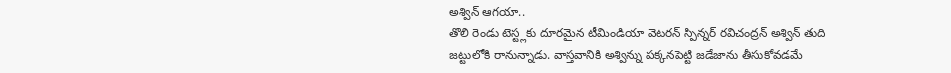అశ్విన్ ఆగయా..
తొలి రెండు టెస్ట్లకు దూరమైన టీమిండియా వెటరన్ స్పిన్నర్ రవిచంద్రన్ అశ్విన్ తుది జట్టులోకి రానున్నాడు. వాస్తవానికి అశ్విన్ను పక్కనపెట్టి జడేజాను తీసుకోవడమే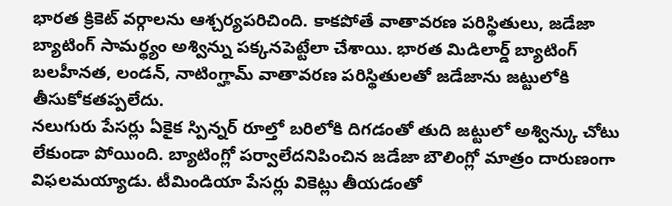భారత క్రికెట్ వర్గాలను ఆశ్చర్యపరిచింది. కాకపోతే వాతావరణ పరిస్థితులు, జడేజా బ్యాటింగ్ సామర్థ్యం అశ్విన్ను పక్కనపెట్టేలా చేశాయి. భారత మిడిలార్డ్ బ్యాటింగ్ బలహీనత, లండన్, నాటింగ్హామ్ వాతావరణ పరిస్థితులతో జడేజాను జట్టులోకి తీసుకోకతప్పలేదు.
నలుగురు పేసర్లు ఏకైక స్పిన్నర్ రూల్తో బరిలోకి దిగడంతో తుది జట్టులో అశ్విన్కు చోటు లేకుండా పోయింది. బ్యాటింగ్లో పర్వాలేదనిపించిన జడేజా బౌలింగ్లో మాత్రం దారుణంగా విఫలమయ్యాడు. టీమిండియా పేసర్లు వికెట్లు తీయడంతో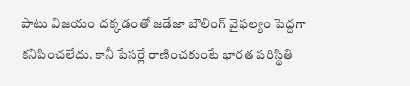పాటు విజయం దక్కడంతో జడేజా బౌలింగ్ వైఫల్యం పెద్దగా కనిపించలేదు. కానీ పేసర్లే రాణించకుంటే భారత పరిస్థితి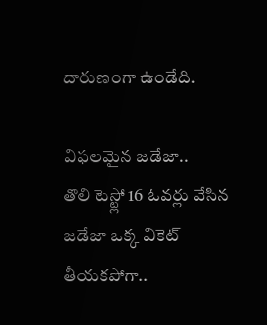దారుణంగా ఉండేది.

విఫలమైన జడేజా..
తొలి టెస్ట్లో 16 ఓవర్లు వేసిన జడేజా ఒక్క వికెట్ తీయకపోగా..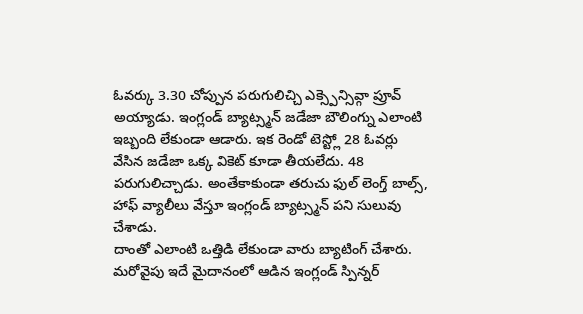ఓవర్కు 3.30 చోప్పున పరుగులిచ్చి ఎక్స్పెన్సివ్గా ప్రూవ్ అయ్యాడు. ఇంగ్లండ్ బ్యాట్స్మన్ జడేజా బౌలింగ్ను ఎలాంటి ఇబ్బంది లేకుండా ఆడారు. ఇక రెండో టెస్ట్లో 28 ఓవర్లు వేసిన జడేజా ఒక్క వికెట్ కూడా తీయలేదు. 48 పరుగులిచ్చాడు. అంతేకాకుండా తరుచు ఫుల్ లెంగ్త్ బాల్స్, హాఫ్ వ్యాలీలు వేస్తూ ఇంగ్లండ్ బ్యాట్స్మన్ పని సులువు చేశాడు.
దాంతో ఎలాంటి ఒత్తిడి లేకుండా వారు బ్యాటింగ్ చేశారు. మరోవైపు ఇదే మైదానంలో ఆడిన ఇంగ్లండ్ స్పిన్నర్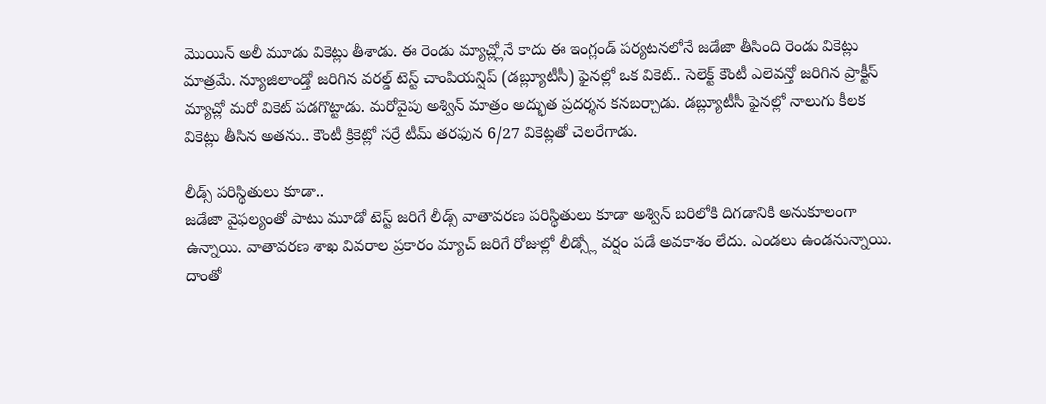మొయిన్ అలీ మూడు వికెట్లు తీశాడు. ఈ రెండు మ్యాచ్ల్లోనే కాదు ఈ ఇంగ్లండ్ పర్యటనలోనే జడేజా తీసింది రెండు వికెట్లు మాత్రమే. న్యూజిలాండ్తో జరిగిన వరల్డ్ టెస్ట్ చాంపియన్షిప్ (డబ్ల్యూటీసీ) ఫైనల్లో ఒక వికెట్.. సెలెక్ట్ కౌంటీ ఎలెవన్తో జరిగిన ప్రాక్టీస్ మ్యాచ్లో మరో వికెట్ పడగొట్టాడు. మరోవైపు అశ్విన్ మాత్రం అద్భుత ప్రదర్శన కనబర్చాడు. డబ్ల్యూటీసీ ఫైనల్లో నాలుగు కీలక వికెట్లు తీసిన అతను.. కౌంటీ క్రికెట్లో సర్రే టీమ్ తరఫున 6/27 వికెట్లతో చెలరేగాడు.

లీడ్స్ పరిస్థితులు కూడా..
జడేజా వైఫల్యంతో పాటు మూడో టెస్ట్ జరిగే లీడ్స్ వాతావరణ పరిస్థితులు కూడా అశ్విన్ బరిలోకి దిగడానికి అనుకూలంగా ఉన్నాయి. వాతావరణ శాఖ వివరాల ప్రకారం మ్యాచ్ జరిగే రోజుల్లో లీడ్స్లో వర్షం పడే అవకాశం లేదు. ఎండలు ఉండనున్నాయి. దాంతో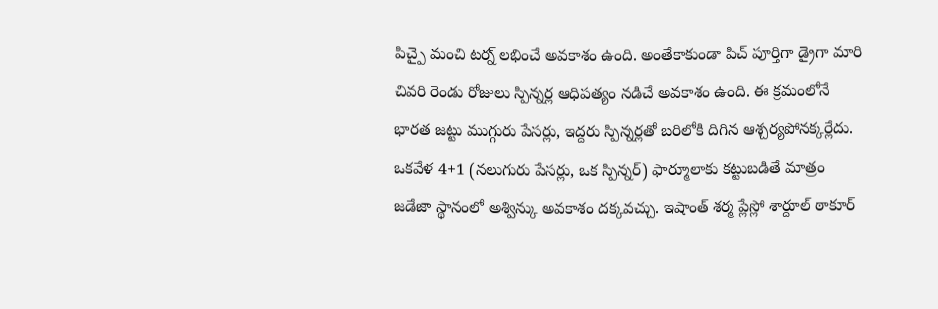పిచ్పై మంచి టర్న్ లభించే అవకాశం ఉంది. అంతేకాకుండా పిచ్ పూర్తిగా డ్రైగా మారి చివరి రెండు రోజులు స్పిన్నర్ల ఆధిపత్యం నడిచే అవకాశం ఉంది. ఈ క్రమంలోనే భారత జట్టు ముగ్గురు పేసర్లు, ఇద్దరు స్పిన్నర్లతో బరిలోకి దిగిన ఆశ్చర్యపోనక్కర్లేదు.
ఒకవేళ 4+1 (నలుగురు పేసర్లు, ఒక స్పిన్నర్) ఫార్మూలాకు కట్టుబడితే మాత్రం జడేజా స్థానంలో అశ్విన్కు అవకాశం దక్కవచ్చు. ఇషాంత్ శర్మ ప్లేస్లో శార్దూల్ ఠాకూర్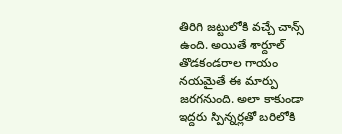తిరిగి జట్టులోకి వచ్చే చాన్స్ ఉంది. అయితే శార్దూల్ తొడకండరాల గాయం నయమైతే ఈ మార్పు జరగనుంది. అలా కాకుండా ఇద్దరు స్పిన్నర్లతో బరిలోకి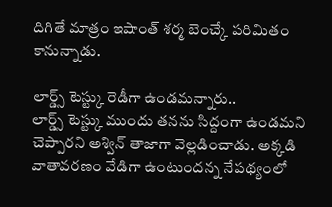దిగితే మాత్రం ఇషాంత్ శర్మ బెంచ్కే పరిమితం కానున్నాడు.

లార్డ్స్ టెస్ట్కు రెడీగా ఉండమన్నారు..
లార్డ్స్ టెస్ట్కు ముందు తనను సిద్దంగా ఉండమని చెప్పారని అశ్విన్ తాజాగా వెల్లడించాడు. అక్కడి వాతావరణం వేడిగా ఉంటుందన్న నేపథ్యంలో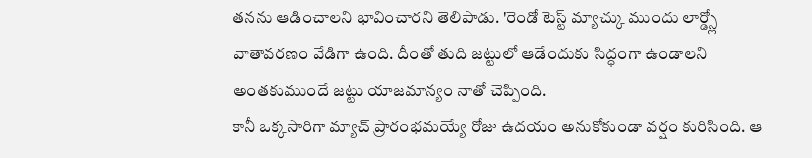తనను ఆడించాలని భావించారని తెలిపాడు. 'రెండో టెస్ట్ మ్యాచ్కు ముందు లార్డ్స్లో వాతావరణం వేడిగా ఉంది. దీంతో తుది జట్టులో ఆడేందుకు సిద్ధంగా ఉండాలని అంతకుముందే జట్టు యాజమాన్యం నాతో చెప్పింది.
కానీ ఒక్కసారిగా మ్యాచ్ ప్రారంభమయ్యే రోజు ఉదయం అనుకోకుండా వర్షం కురిసింది. ఆ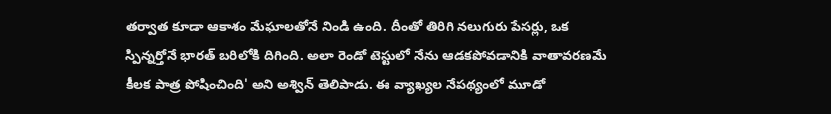తర్వాత కూడా ఆకాశం మేఘాలతోనే నిండి ఉంది. దీంతో తిరిగి నలుగురు పేసర్లు, ఒక స్పిన్నర్తోనే భారత్ బరిలోకి దిగింది. అలా రెండో టెస్టులో నేను ఆడకపోవడానికి వాతావరణమే కీలక పాత్ర పోషించింది' అని అశ్విన్ తెలిపాడు. ఈ వ్యాఖ్యల నేపథ్యంలో మూడో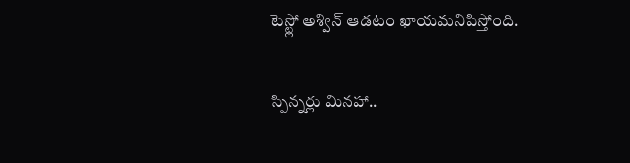టెస్ట్లో అశ్విన్ ఆడటం ఖాయమనిపిస్తోంది.

స్పిన్నర్లు మినహా..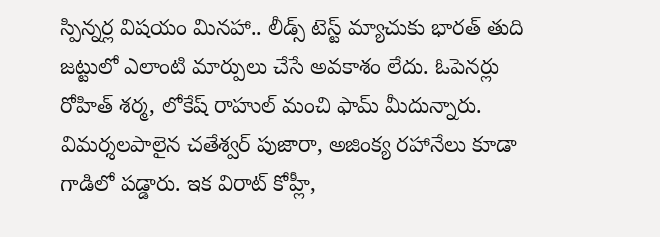స్పిన్నర్ల విషయం మినహా.. లీడ్స్ టెస్ట్ మ్యాచుకు భారత్ తుది జట్టులో ఎలాంటి మార్పులు చేసే అవకాశం లేదు. ఓపెనర్లు రోహిత్ శర్మ, లోకేష్ రాహుల్ మంచి ఫామ్ మీదున్నారు. విమర్శలపాలైన చతేశ్వర్ పుజారా, అజింక్య రహానేలు కూడా గాడిలో పడ్డారు. ఇక విరాట్ కోహ్లీ,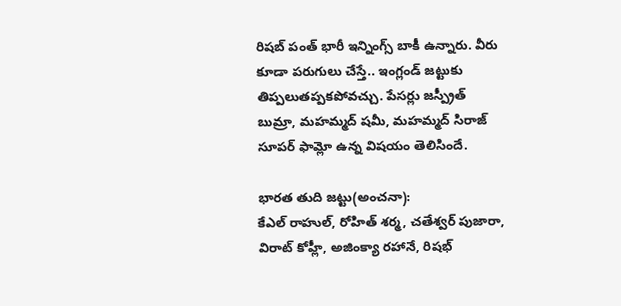రిషబ్ పంత్ భారీ ఇన్నింగ్స్ బాకీ ఉన్నారు. వీరు కూడా పరుగులు చేస్తే.. ఇంగ్లండ్ జట్టుకు తిప్పలుతప్పకపోవచ్చు. పేసర్లు జస్ప్రీత్ బుమ్రా, మహమ్మద్ షమీ, మహమ్మద్ సిరాజ్ సూపర్ ఫామ్లో ఉన్న విషయం తెలిసిందే.

భారత తుది జట్టు(అంచనా):
కేఎల్ రాహుల్, రోహిత్ శర్మ, చతేశ్వర్ పుజారా, విరాట్ కోహ్లీ, అజింక్యా రహానే, రిషభ్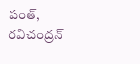పంత్, రవిచంద్రన్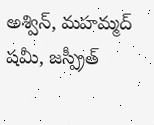అశ్విన్, మహమ్మద్ షమీ, జస్ప్రీత్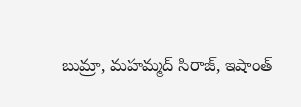బుమ్రా, మహమ్మద్ సిరాజ్, ఇషాంత్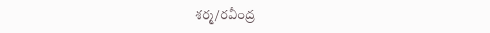శర్మ/రవీంద్ర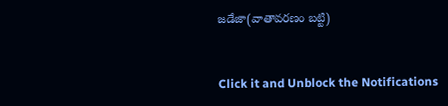జడేజా(వాతావరణం బట్టి)


Click it and Unblock the Notifications